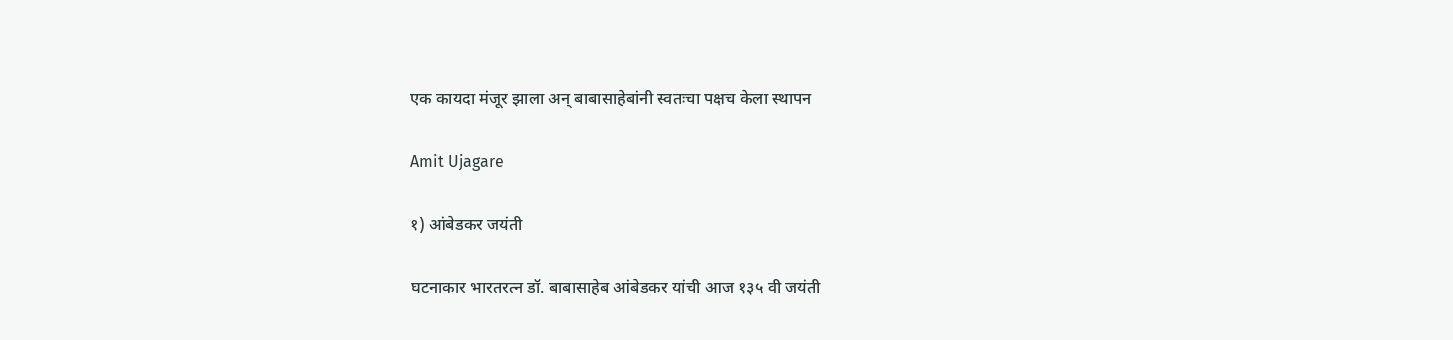एक कायदा मंजूर झाला अन् बाबासाहेबांनी स्वतःचा पक्षच केला स्थापन

Amit Ujagare

१) आंबेडकर जयंती

घटनाकार भारतरत्न डॉ. बाबासाहेब आंबेडकर यांची आज १३५ वी जयंती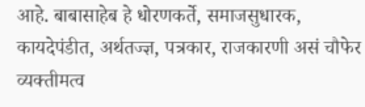आहे. बाबासाहेब हे धोरणकर्ते, समाजसुधारक, कायदेपंडीत, अर्थतज्ज्ञ, पत्रकार, राजकारणी असं चौफेर व्यक्तीमत्व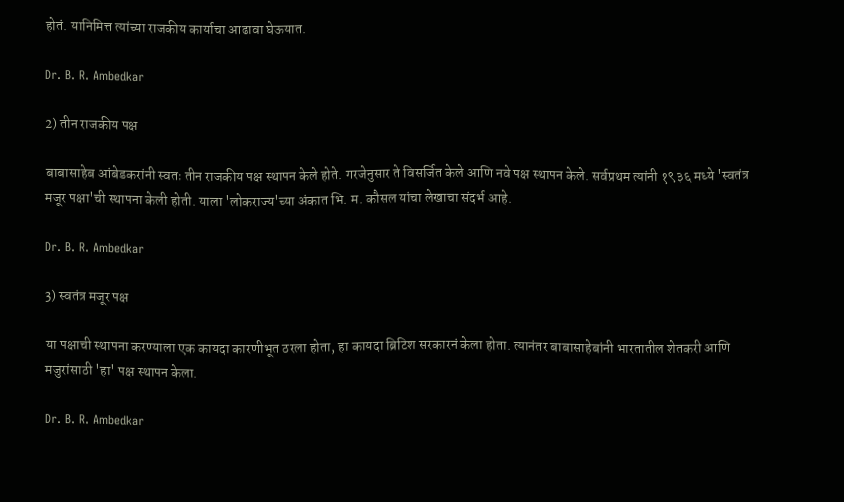होतं. यानिमित्त त्यांच्या राजकीय कार्याचा आढावा घेऊयात.

Dr. B. R. Ambedkar

2) तीन राजकीय पक्ष

बाबासाहेब आंबेडकरांनी स्वतः तीन राजकीय पक्ष स्थापन केले होते. गरजेनुसार ते विसर्जित केले आणि नवे पक्ष स्थापन केले. सर्वप्रथम त्यांनी १९३६ मध्ये 'स्वतंत्र मजूर पक्षा'ची स्थापना केली होती. याला 'लोकराज्य'च्या अंकात भि. म. कौसल यांचा लेखाचा संदर्भ आहे.

Dr. B. R. Ambedkar

3) स्वतंत्र मजूर पक्ष

या पक्षाची स्थापना करण्याला एक कायदा कारणीभूत ठरला होता, हा कायदा ब्रिटिश सरकारनं केला होता. त्यानंतर बाबासाहेबांनी भारतातील शेतकरी आणि मजुरांसाठी 'हा' पक्ष स्थापन केला.

Dr. B. R. Ambedkar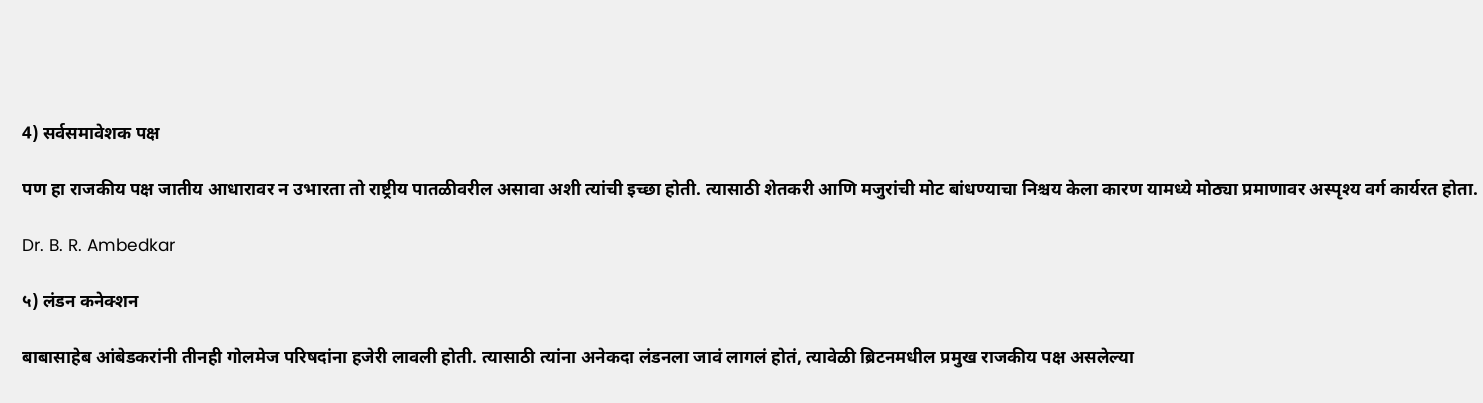4) सर्वसमावेशक पक्ष

पण हा राजकीय पक्ष जातीय आधारावर न उभारता तो राष्ट्रीय पातळीवरील असावा अशी त्यांची इच्छा होती. त्यासाठी शेतकरी आणि मजुरांची मोट बांधण्याचा निश्चय केला कारण यामध्ये मोठ्या प्रमाणावर अस्पृश्य वर्ग कार्यरत होता.

Dr. B. R. Ambedkar

५) लंडन कनेक्शन

बाबासाहेब आंबेडकरांनी तीनही गोलमेज परिषदांना हजेरी लावली होती. त्यासाठी त्यांना अनेकदा लंडनला जावं लागलं होतं, त्यावेळी ब्रिटनमधील प्रमुख राजकीय पक्ष असलेल्या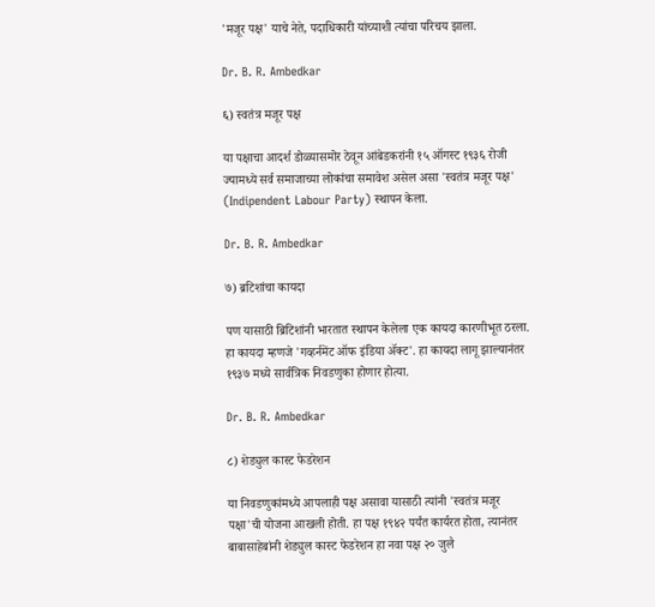'मजूर पक्ष' याचे नेते, पदाधिकारी यांच्याशी त्यांचा परिचय झाला.

Dr. B. R. Ambedkar

६) स्वतंत्र मजूर पक्ष

या पक्षाचा आदर्श डोळ्यासमोर ठेवून आंबेडकरांनी १५ ऑगस्ट १९३६ रोजी ज्यामध्ये सर्व समाजाच्या लोकांचा समावेश असेल असा 'स्वतंत्र मजूर पक्ष' (Indipendent Labour Party) स्थापन केला.

Dr. B. R. Ambedkar

७) ब्रटिशांचा कायदा

पण यासाठी ब्रिटिशांनी भारतात स्थापन केलेला एक कायदा कारणीभूत ठरला. हा कायदा म्हणजे 'गव्हर्नमेंट ऑफ इंडिया ॲक्ट'. हा कायदा लागू झाल्यानंतर १९३७ मध्ये सार्वत्रिक निवडणुका होणार होत्या.

Dr. B. R. Ambedkar

८) शेड्युल कास्ट फेडरेशन

या निवडणुकांमध्ये आपलाही पक्ष असावा यासाठी त्यांनी 'स्वतंत्र मजूर पक्षा'ची योजना आखली होती. हा पक्ष १९४२ पर्यंत कार्यरत होता, त्यानंतर बाबासाहेबांनी शेड्युल कास्ट फेडरेशन हा नवा पक्ष २० जुलै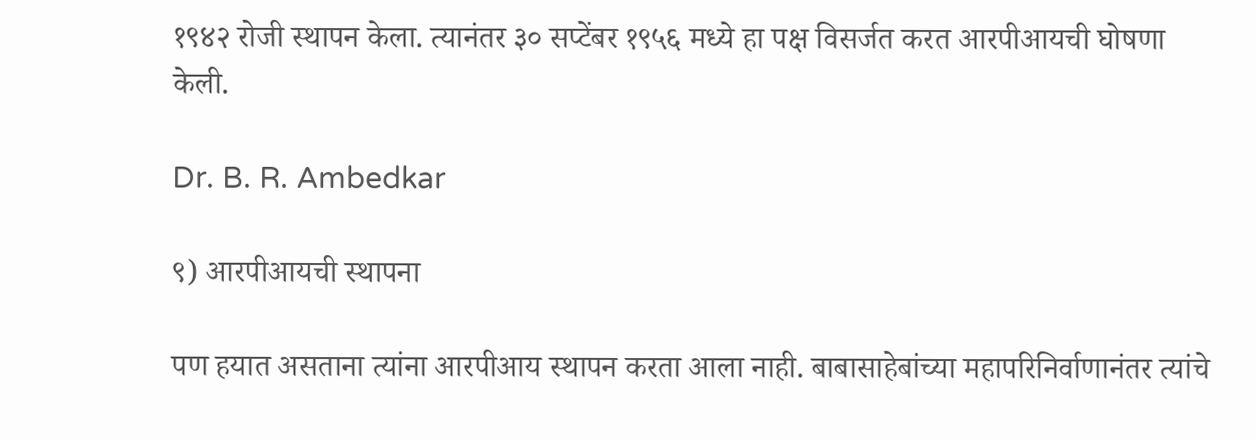१९४२ रोजी स्थापन केला. त्यानंतर ३० सप्टेंबर १९५६ मध्ये हा पक्ष विसर्जत करत आरपीआयची घोषणा केली.

Dr. B. R. Ambedkar

९) आरपीआयची स्थापना

पण हयात असताना त्यांना आरपीआय स्थापन करता आला नाही. बाबासाहेबांच्या महापरिनिर्वाणानंतर त्यांचे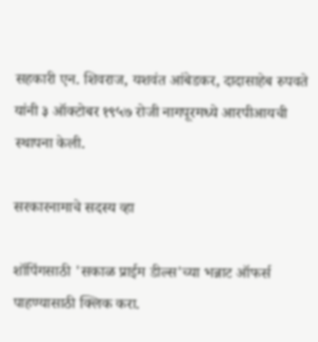सहकारी एन. शिवराज, यशवंत आंबेडकर, दादासाहेब रुपवते यांनी ३ ऑक्टोबर १९५७ रोजी नागपूरमध्ये आरपीआयची स्थापना केली.

सरकारनामाचे सदस्य व्हा

शॉपिंगसाठी 'सकाळ प्राईम डील्स'च्या भन्नाट ऑफर्स पाहण्यासाठी क्लिक करा.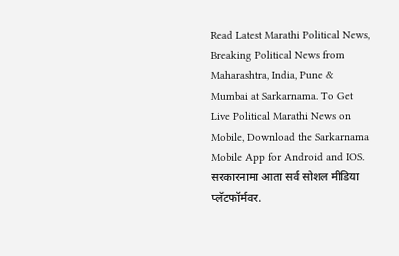Read Latest Marathi Political News, Breaking Political News from Maharashtra, India, Pune & Mumbai at Sarkarnama. To Get Live Political Marathi News on Mobile, Download the Sarkarnama Mobile App for Android and IOS. सरकारनामा आता सर्व सोशल मीडिया प्लॅटफॉर्मवर.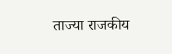ताज्या राजकीय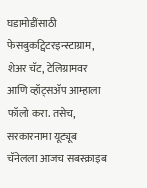घडामोडींसाठी फेसबुकट्विटरइन्स्टाग्राम, शेअर चॅट, टेलिग्रामवर आणि व्हॉट्सॲप आम्हाला फॉलो करा. तसेच, सरकारनामा यूट्यूब चॅनेलला आजच सबस्क्राइब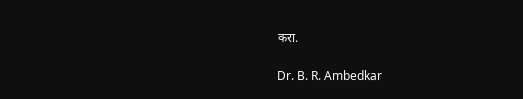करा.

Dr. B. R. Ambedkar